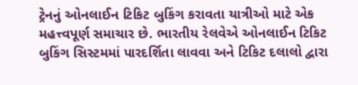ટ્રેનનું ઓનલાઈન ટિકિટ બુકિંગ કરાવતા યાત્રીઓ માટે એક મહત્ત્વપૂર્ણ સમાચાર છે. ભારતીય રેલવેએ ઓનલાઈન ટિકિટ બુકિંગ સિસ્ટમમાં પારદર્શિતા લાવવા અને ટિકિટ દલાલો દ્વારા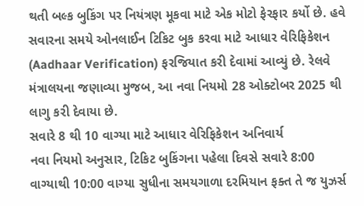થતી બલ્ક બુકિંગ પર નિયંત્રણ મૂકવા માટે એક મોટો ફેરફાર કર્યો છે. હવે સવારના સમયે ઓનલાઈન ટિકિટ બુક કરવા માટે આધાર વેરિફિકેશન (Aadhaar Verification) ફરજિયાત કરી દેવામાં આવ્યું છે. રેલવે મંત્રાલયના જણાવ્યા મુજબ, આ નવા નિયમો 28 ઓક્ટોબર 2025 થી લાગુ કરી દેવાયા છે.
સવારે 8 થી 10 વાગ્યા માટે આધાર વેરિફિકેશન અનિવાર્ય
નવા નિયમો અનુસાર, ટિકિટ બુકિંગના પહેલા દિવસે સવારે 8:00 વાગ્યાથી 10:00 વાગ્યા સુધીના સમયગાળા દરમિયાન ફક્ત તે જ યુઝર્સ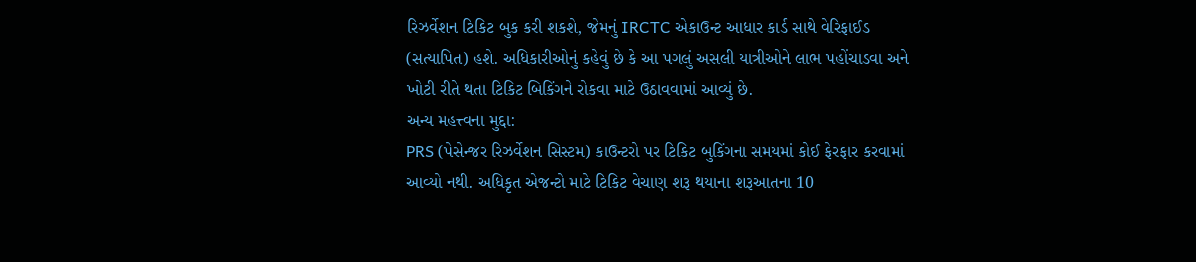રિઝર્વેશન ટિકિટ બુક કરી શકશે, જેમનું IRCTC એકાઉન્ટ આધાર કાર્ડ સાથે વેરિફાઈડ (સત્યાપિત) હશે. અધિકારીઓનું કહેવું છે કે આ પગલું અસલી યાત્રીઓને લાભ પહોંચાડવા અને ખોટી રીતે થતા ટિકિટ બિકિંગને રોકવા માટે ઉઠાવવામાં આવ્યું છે.
અન્ય મહત્ત્વના મુદ્દા:
PRS (પેસેન્જર રિઝર્વેશન સિસ્ટમ) કાઉન્ટરો પર ટિકિટ બુકિંગના સમયમાં કોઈ ફેરફાર કરવામાં આવ્યો નથી. અધિકૃત એજન્ટો માટે ટિકિટ વેચાણ શરૂ થયાના શરૂઆતના 10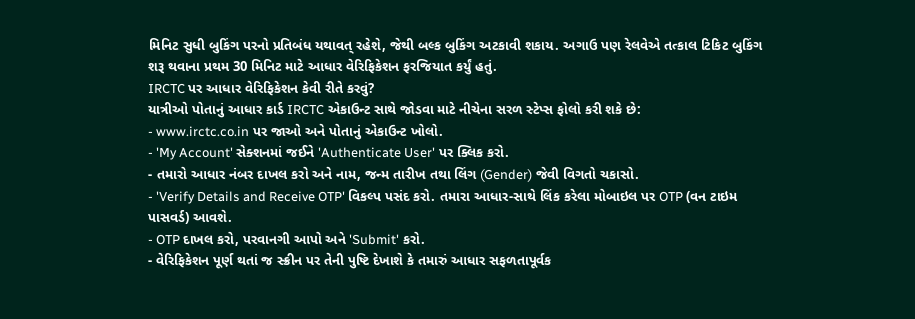મિનિટ સુધી બુકિંગ પરનો પ્રતિબંધ યથાવત્ રહેશે, જેથી બલ્ક બુકિંગ અટકાવી શકાય. અગાઉ પણ રેલવેએ તત્કાલ ટિકિટ બુકિંગ શરૂ થવાના પ્રથમ 30 મિનિટ માટે આધાર વેરિફિકેશન ફરજિયાત કર્યું હતું.
IRCTC પર આધાર વેરિફિકેશન કેવી રીતે કરવું?
યાત્રીઓ પોતાનું આધાર કાર્ડ IRCTC એકાઉન્ટ સાથે જોડવા માટે નીચેના સરળ સ્ટેપ્સ ફોલો કરી શકે છે:
- www.irctc.co.in પર જાઓ અને પોતાનું એકાઉન્ટ ખોલો.
- 'My Account' સેક્શનમાં જઈને 'Authenticate User' પર ક્લિક કરો.
- તમારો આધાર નંબર દાખલ કરો અને નામ, જન્મ તારીખ તથા લિંગ (Gender) જેવી વિગતો ચકાસો.
- 'Verify Details and Receive OTP' વિકલ્પ પસંદ કરો. તમારા આધાર-સાથે લિંક કરેલા મોબાઇલ પર OTP (વન ટાઇમ પાસવર્ડ) આવશે.
- OTP દાખલ કરો, પરવાનગી આપો અને 'Submit' કરો.
- વેરિફિકેશન પૂર્ણ થતાં જ સ્ક્રીન પર તેની પુષ્ટિ દેખાશે કે તમારું આધાર સફળતાપૂર્વક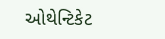ઓથેન્ટિકેટ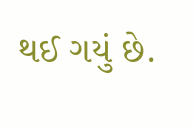થઈ ગયું છે.